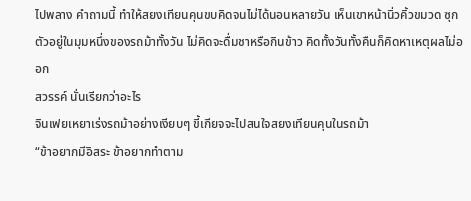ไปพลาง คำถามนี้ ทำให้สยงเทียนคุนขบคิดจนไม่ได้นอนหลายวัน เห็นเขาหน้านิ่วคิ้วขมวด ซุกตัวอยู่ในมุมหนึ่งของรถม้าทั้งวัน ไม่คิดจะดื่มชาหรือกินข้าว คิดทั้งวันทั้งคืนก็คิดหาเหตุผลไม่ออก
สวรรค์ นั่นเรียกว่าอะไร
จินเฟยเหยาเร่งรถม้าอย่างเงียบๆ ขี้เกียจจะไปสนใจสยงเทียนคุนในรถม้า
“ข้าอยากมีอิสระ ข้าอยากทำตาม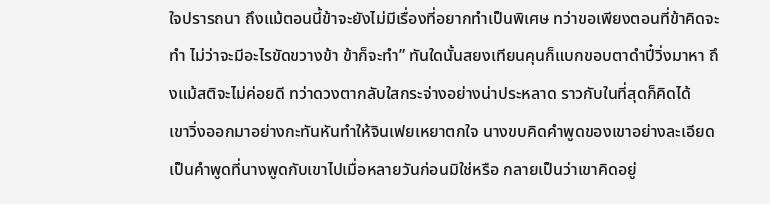ใจปรารถนา ถึงแม้ตอนนี้ข้าจะยังไม่มีเรื่องที่อยากทำเป็นพิเศษ ทว่าขอเพียงตอนที่ข้าคิดจะทำ ไม่ว่าจะมีอะไรขัดขวางข้า ข้าก็จะทำ” ทันใดนั้นสยงเทียนคุนก็แบกขอบตาดำปี๋วิ่งมาหา ถึงแม้สติจะไม่ค่อยดี ทว่าดวงตากลับใสกระจ่างอย่างน่าประหลาด ราวกับในที่สุดก็คิดได้
เขาวิ่งออกมาอย่างกะทันหันทำให้จินเฟยเหยาตกใจ นางขบคิดคำพูดของเขาอย่างละเอียด เป็นคำพูดที่นางพูดกับเขาไปเมื่อหลายวันก่อนมิใช่หรือ กลายเป็นว่าเขาคิดอยู่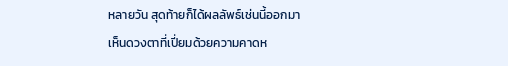หลายวัน สุดท้ายก็ได้ผลลัพธ์เช่นนี้ออกมา
เห็นดวงตาที่เปี่ยมด้วยความคาดห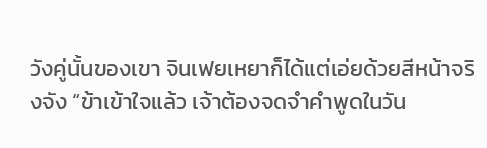วังคู่นั้นของเขา จินเฟยเหยาก็ได้แต่เอ่ยด้วยสีหน้าจริงจัง “ข้าเข้าใจแล้ว เจ้าต้องจดจำคำพูดในวัน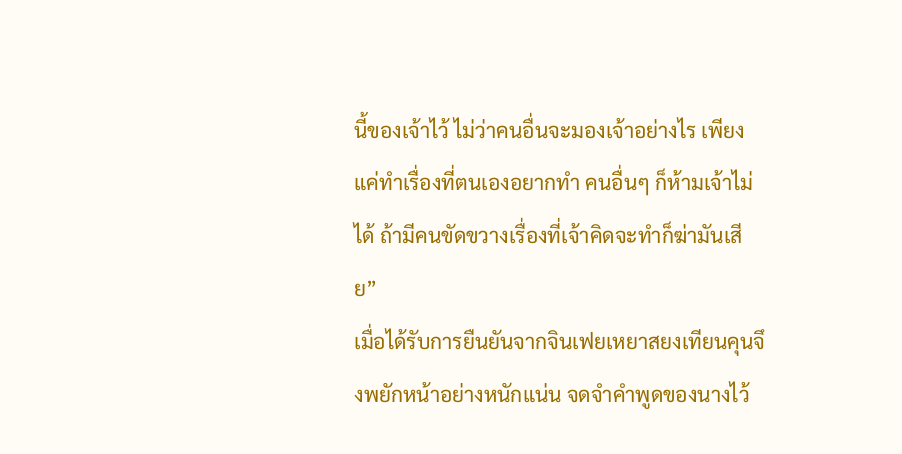นี้ของเจ้าไว้ ไม่ว่าคนอื่นจะมองเจ้าอย่างไร เพียงแค่ทำเรื่องที่ตนเองอยากทำ คนอื่นๆ ก็ห้ามเจ้าไม่ได้ ถ้ามีคนขัดขวางเรื่องที่เจ้าคิดจะทำก็ฆ่ามันเสีย”
เมื่อได้รับการยืนยันจากจินเฟยเหยาสยงเทียนคุนจึงพยักหน้าอย่างหนักแน่น จดจำคำพูดของนางไว้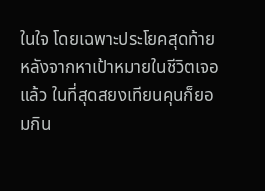ในใจ โดยเฉพาะประโยคสุดท้าย
หลังจากหาเป้าหมายในชีวิตเจอแล้ว ในที่สุดสยงเทียนคุนก็ยอมกิน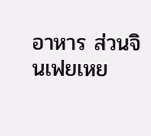อาหาร ส่วนจินเฟยเหย